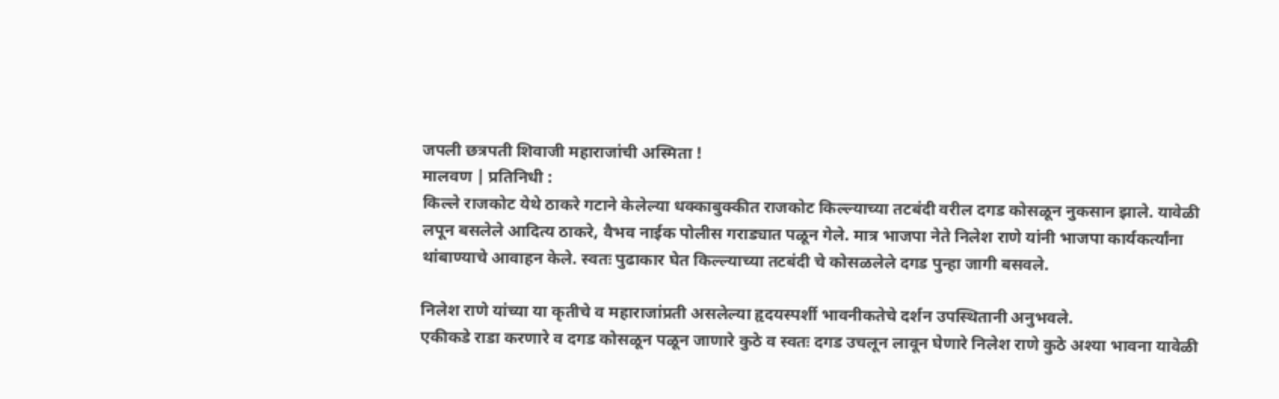जपली छत्रपती शिवाजी महाराजांची अस्मिता !
मालवण | प्रतिनिधी :
किल्ले राजकोट येथे ठाकरे गटाने केलेल्या धक्काबुक्कीत राजकोट किल्ल्याच्या तटबंदी वरील दगड कोसळून नुकसान झाले. यावेळी लपून बसलेले आदित्य ठाकरे, वैभव नाईक पोलीस गराड्यात पळून गेले. मात्र भाजपा नेते निलेश राणे यांनी भाजपा कार्यकर्त्यांना थांबाण्याचे आवाहन केले. स्वतः पुढाकार घेत किल्ल्याच्या तटबंदी चे कोसळलेले दगड पुन्हा जागी बसवले.

निलेश राणे यांच्या या कृतीचे व महाराजांप्रती असलेल्या हृदयस्पर्शी भावनीकतेचे दर्शन उपस्थितानी अनुभवले.
एकीकडे राडा करणारे व दगड कोसळून पळून जाणारे कुठे व स्वतः दगड उचलून लावून घेणारे निलेश राणे कुठे अश्या भावना यावेळी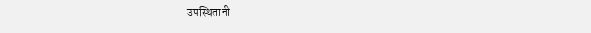उपस्थितानी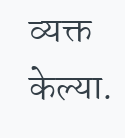व्यक्त केल्या.